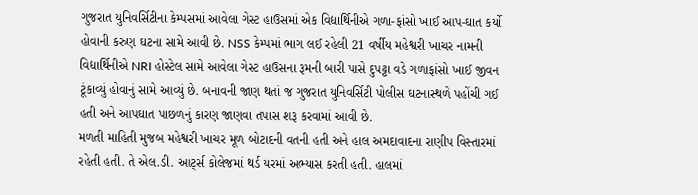ગુજરાત યુનિવર્સિટીના કેમ્પસમાં આવેલા ગેસ્ટ હાઉસમાં એક વિદ્યાર્થિનીએ ગળા-ફાંસો ખાઈ આપ-ઘાત કર્યો હોવાની કરુણ ઘટના સામે આવી છે. NSS કેમ્પમાં ભાગ લઈ રહેલી 21 વર્ષીય મહેશ્વરી ખાચર નામની વિદ્યાર્થિનીએ NRI હોસ્ટેલ સામે આવેલા ગેસ્ટ હાઉસના રૂમની બારી પાસે દુપટ્ટા વડે ગળાફાંસો ખાઈ જીવન ટૂંકાવ્યું હોવાનું સામે આવ્યું છે. બનાવની જાણ થતાં જ ગુજરાત યુનિવર્સિટી પોલીસ ઘટનાસ્થળે પહોંચી ગઈ હતી અને આપઘાત પાછળનું કારણ જાણવા તપાસ શરૂ કરવામાં આવી છે.
મળતી માહિતી મુજબ મહેશ્વરી ખાચર મૂળ બોટાદની વતની હતી અને હાલ અમદાવાદના રાણીપ વિસ્તારમાં રહેતી હતી. તે એલ.ડી. આર્ટ્સ કોલેજમાં થર્ડ યરમાં અભ્યાસ કરતી હતી. હાલમાં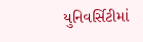યુનિવર્સિટીમાં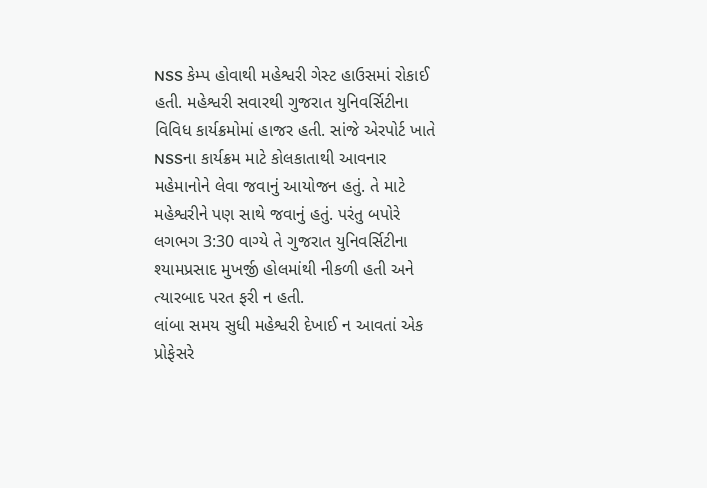NSS કેમ્પ હોવાથી મહેશ્વરી ગેસ્ટ હાઉસમાં રોકાઈ હતી. મહેશ્વરી સવારથી ગુજરાત યુનિવર્સિટીના વિવિધ કાર્યક્રમોમાં હાજર હતી. સાંજે એરપોર્ટ ખાતે NSSના કાર્યક્રમ માટે કોલકાતાથી આવનાર મહેમાનોને લેવા જવાનું આયોજન હતું. તે માટે મહેશ્વરીને પણ સાથે જવાનું હતું. પરંતુ બપોરે લગભગ 3:30 વાગ્યે તે ગુજરાત યુનિવર્સિટીના શ્યામપ્રસાદ મુખર્જી હોલમાંથી નીકળી હતી અને ત્યારબાદ પરત ફરી ન હતી.
લાંબા સમય સુધી મહેશ્વરી દેખાઈ ન આવતાં એક પ્રોફેસરે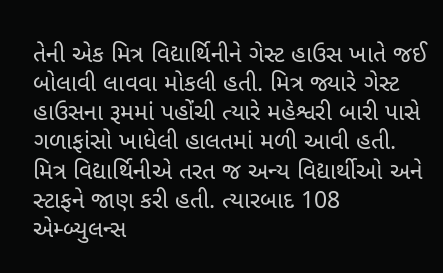તેની એક મિત્ર વિદ્યાર્થિનીને ગેસ્ટ હાઉસ ખાતે જઈ બોલાવી લાવવા મોકલી હતી. મિત્ર જ્યારે ગેસ્ટ હાઉસના રૂમમાં પહોંચી ત્યારે મહેશ્વરી બારી પાસે ગળાફાંસો ખાધેલી હાલતમાં મળી આવી હતી.
મિત્ર વિદ્યાર્થિનીએ તરત જ અન્ય વિદ્યાર્થીઓ અને સ્ટાફને જાણ કરી હતી. ત્યારબાદ 108 એમ્બ્યુલન્સ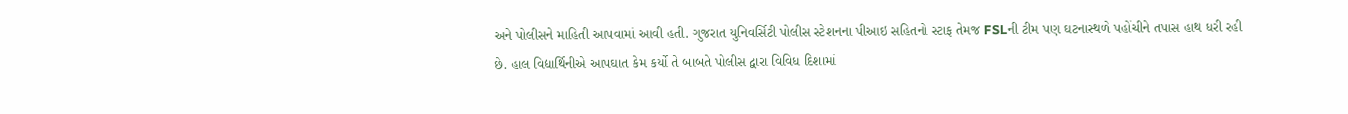અને પોલીસને માહિતી આપવામાં આવી હતી. ગુજરાત યુનિવર્સિટી પોલીસ સ્ટેશનના પીઆઇ સહિતનો સ્ટાફ તેમજ FSLની ટીમ પણ ઘટનાસ્થળે પહોંચીને તપાસ હાથ ધરી રહી છે. હાલ વિદ્યાર્થિનીએ આપઘાત કેમ કર્યો તે બાબતે પોલીસ દ્વારા વિવિધ દિશામાં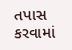તપાસ કરવામાં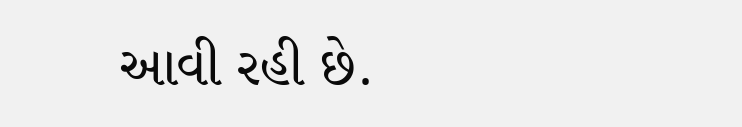આવી રહી છે.